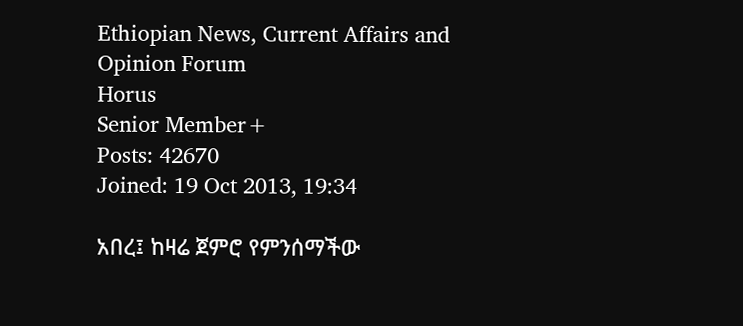Ethiopian News, Current Affairs and Opinion Forum
Horus
Senior Member+
Posts: 42670
Joined: 19 Oct 2013, 19:34

አበረ፤ ከዛሬ ጀምሮ የምንሰማችው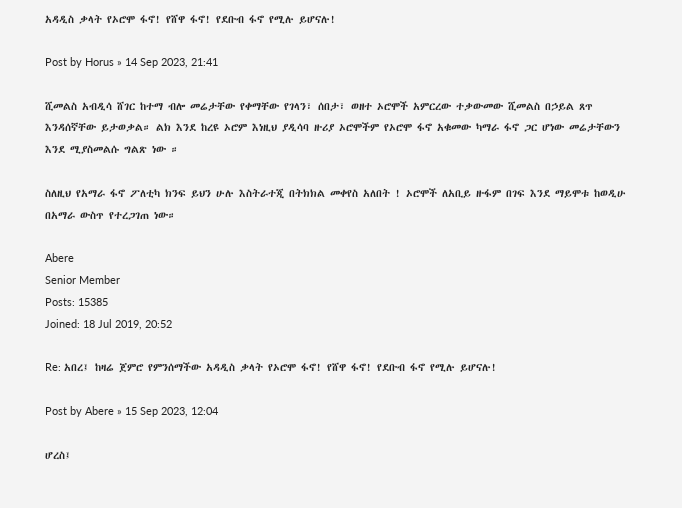አዳዲስ ቃላት የኦሮሞ ፋኖ! የሸዋ ፋኖ! የደቡብ ፋኖ የሚሉ ይሆናሉ!

Post by Horus » 14 Sep 2023, 21:41

ሺመልስ አብዲሳ ሸገር ከተማ ብሎ መሬታቸው የቀማቸው የገላን፣ ሰበታ፣ ወዘተ ኦሮሞች አምርረው ተቃውመው ሺመልስ በኃይል ጸጥ እንዳሰኛቸው ይታወቃል። ልክ እንደ ከረዩ ኦሮም እነዚህ ያዲሳባ ዙሪያ ኦሮሞችም የኦሮሞ ፋኖ አቁመው ካማራ ፋኖ ጋር ሆነው መሬታቸውን እንደ ሚያስመልሱ ግልጽ ነው ።

ስለዚህ የአማራ ፋኖ ፖለቲካ ክንፍ ይህን ሁሉ እስትራተጂ በትክክል መቀየስ አለበት ! ኦሮሞች ለአቢይ ዙፋም በገፍ እንደ ማይሞቱ ከወዲሁ በአማራ ውስጥ የተረጋገጠ ነው።

Abere
Senior Member
Posts: 15385
Joined: 18 Jul 2019, 20:52

Re: አበረ፤ ከዛሬ ጀምሮ የምንሰማችው አዳዲስ ቃላት የኦሮሞ ፋኖ! የሸዋ ፋኖ! የደቡብ ፋኖ የሚሉ ይሆናሉ!

Post by Abere » 15 Sep 2023, 12:04

ሆረስ፤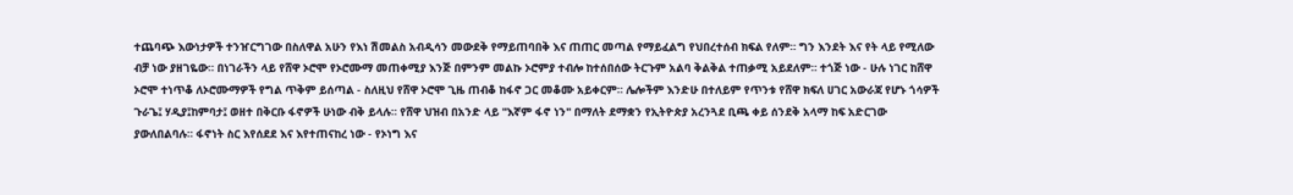ተጨባጭ እውነታዎች ተንዠርግገው በስለዋል አሁን የእነ ሽመልስ አብዲሳን መውደቅ የማይጠባበቅ እና ጠጠር መጣል የማይፈልግ የህበረተሰብ ክፍል የለም። ግን እንደት እና የት ላይ የሚለው ብቻ ነው ያዘገዬው። በነገራችን ላይ የሸዋ ኦሮሞ የኦሮሙማ መጠቀሚያ እንጅ በምንም መልኩ ኦሮምያ ተብሎ ከተሰበሰው ትርጉም አልባ ቅልቅል ተጠቃሚ አይደለም። ተጎጅ ነው - ሁሉ ነገር ከሸዋ ኦሮሞ ተነጥቆ ለኦሮሙማዎች የግል ጥቅም ይሰጣል - ስለዚህ የሸዋ ኦሮሞ ጊዜ ጠብቆ ከፋኖ ጋር መቆሙ አይቀርም። ሌሎችም እንድሁ በተለይም የጥንቱ የሸዋ ክፍለ ሀገር አውራጃ የሆኑ ጎሳዎች ጉራጌ፤ ሃዲያ፤ከምባታ፤ ወዘተ በቅርቡ ፋኖዎች ሁነው ብቅ ይላሉ። የሸዋ ህዝብ በአንድ ላይ "እኛም ፋኖ ነን" በማለት ደማቋን የኢትዮጵያ አረንጓደ ቢጫ ቀይ ሰንደቅ አላማ ከፍ አድርገው ያውለበልባሉ። ፋኖነት ስር እየሰደደ እና እየተጠናከረ ነው - የኦነግ እና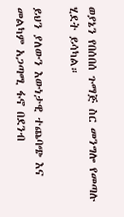ወያኔን የበሰበሰ ጉማጅ ስር መንግሎ የመጣሉ ሂደት ይሳካል።

ይህን ያለውን እውነታዊ ተጨባጭ እና መልካም አጋጣሚ ፋኖ በደንብ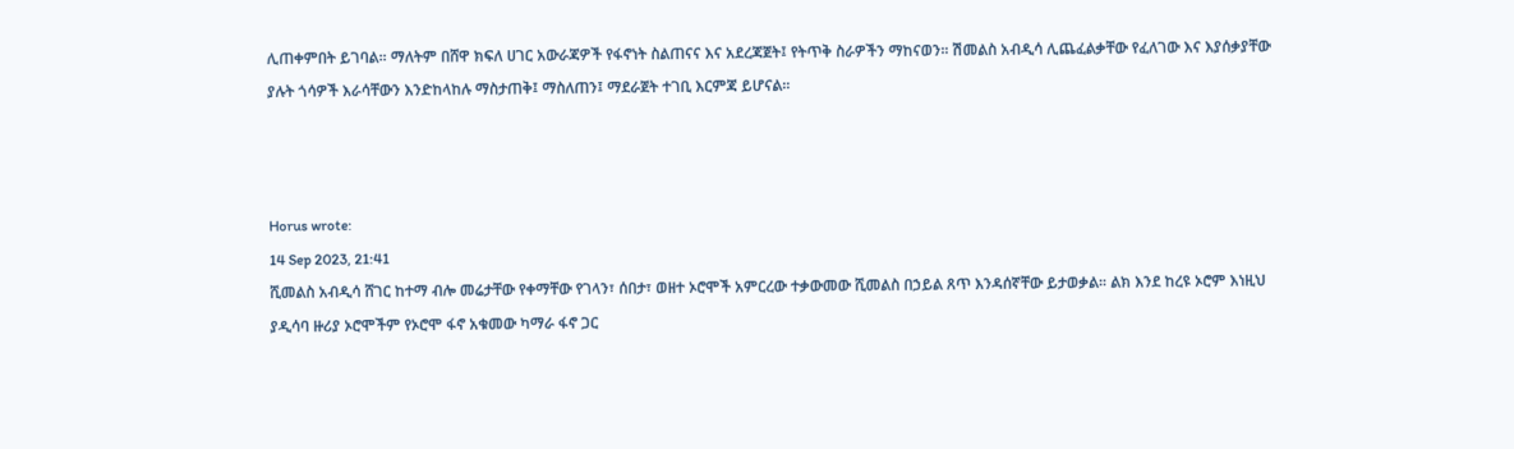ሊጠቀምበት ይገባል። ማለትም በሸዋ ክፍለ ሀገር አውራጃዎች የፋኖነት ስልጠናና እና አደረጃጀት፤ የትጥቅ ስራዎችን ማከናወን። ሽመልስ አብዲሳ ሊጨፈልቃቸው የፈለገው እና እያሰቃያቸው ያሉት ጎሳዎች እራሳቸውን እንድከላከሉ ማስታጠቅ፤ ማስለጠን፤ ማደራጀት ተገቢ እርምጃ ይሆናል።



Horus wrote:
14 Sep 2023, 21:41
ሺመልስ አብዲሳ ሸገር ከተማ ብሎ መሬታቸው የቀማቸው የገላን፣ ሰበታ፣ ወዘተ ኦሮሞች አምርረው ተቃውመው ሺመልስ በኃይል ጸጥ እንዳሰኛቸው ይታወቃል። ልክ እንደ ከረዩ ኦሮም እነዚህ ያዲሳባ ዙሪያ ኦሮሞችም የኦሮሞ ፋኖ አቁመው ካማራ ፋኖ ጋር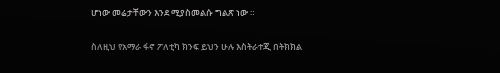ሆነው መሬታቸውን እንደ ሚያስመልሱ ግልጽ ነው ።

ስለዚህ የአማራ ፋኖ ፖለቲካ ክንፍ ይህን ሁሉ እስትራተጂ በትክክል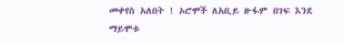መቀየስ አለበት ! ኦሮሞች ለአቢይ ዙፋም በገፍ እንደ ማይሞቱ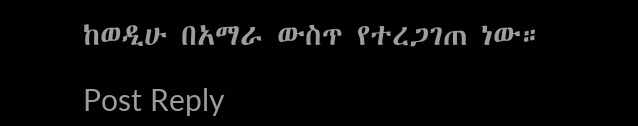ከወዲሁ በአማራ ውስጥ የተረጋገጠ ነው።

Post Reply